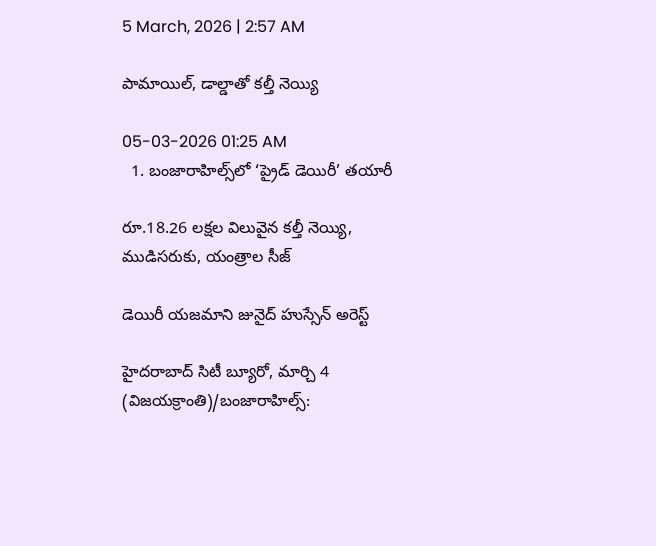5 March, 2026 | 2:57 AM

పామాయిల్, డాల్డాతో కల్తీ నెయ్యి

05-03-2026 01:25 AM
  1. బంజారాహిల్స్‌లో ‘ప్రైడ్ డెయిరీ’ తయారీ

రూ.18.26 లక్షల విలువైన కల్తీ నెయ్యి, ముడిసరుకు, యంత్రాల సీజ్

డెయిరీ యజమాని జునైద్ హుస్సేన్ అరెస్ట్

హైదరాబాద్ సిటీ బ్యూరో, మార్చి 4 (విజయక్రాంతి)/బంజారాహిల్స్: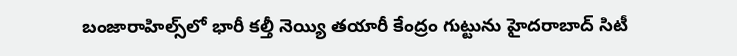బంజారాహిల్స్‌లో భారీ కల్తీ నెయ్యి తయారీ కేంద్రం గుట్టును హైదరాబాద్ సిటీ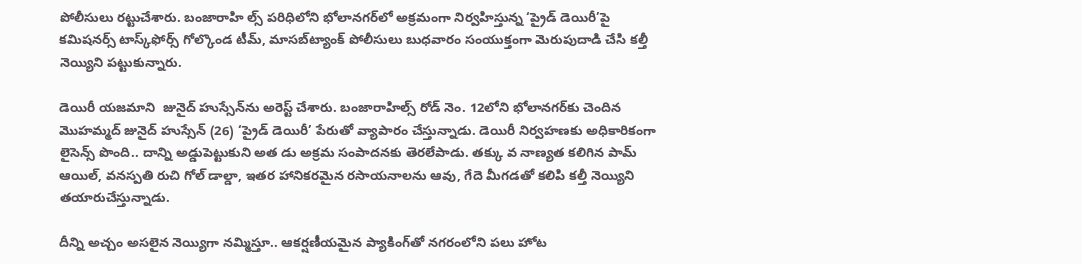పోలీసులు రట్టుచేశారు. బంజారాహి ల్స్ పరిధిలోని భోలానగర్‌లో అక్రమంగా నిర్వహిస్తున్న ‘ప్రైడ్ డెయిరీ’పై కమిషనర్స్ టాస్క్‌ఫోర్స్ గోల్కొండ టీమ్, మాసబ్‌ట్యాంక్ పోలీసులు బుధవారం సంయుక్తంగా మెరుపుదాడి చేసి కల్తీ నెయ్యిని పట్టుకున్నారు.

డెయిరీ యజమాని  జునైద్ హుస్సేన్‌ను అరెస్ట్ చేశారు. బంజారాహిల్స్ రోడ్ నెం. 12లోని భోలానగర్‌కు చెందిన మొహమ్మద్ జునైద్ హుస్సేన్ (26) ‘ప్రైడ్ డెయిరీ’ పేరుతో వ్యాపారం చేస్తున్నాడు. డెయిరీ నిర్వహణకు అధికారికంగా లైసెన్స్ పొంది.. దాన్ని అడ్డుపెట్టుకుని అత డు అక్రమ సంపాదనకు తెరలేపాడు. తక్కు వ నాణ్యత కలిగిన పామ్ ఆయిల్, వనస్పతి రుచి గోల్ డాల్డా, ఇతర హానికరమైన రసాయనాలను ఆవు, గేదె మీగడతో కలిపి కల్తీ నెయ్యిని తయారుచేస్తున్నాడు.

దీన్ని అచ్చం అసలైన నెయ్యిగా నమ్మిస్తూ.. ఆకర్షణీయమైన ప్యాకింగ్‌తో నగరంలోని పలు హోట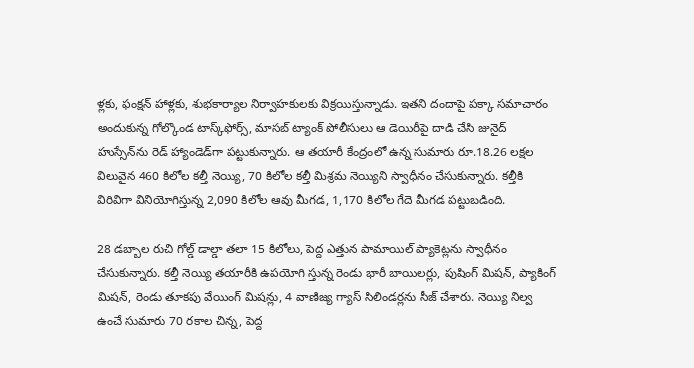ళ్లకు, ఫంక్షన్ హాళ్లకు, శుభకార్యాల నిర్వాహకులకు విక్రయిస్తున్నాడు. ఇతని దందాపై పక్కా సమాచారం అందుకున్న గోల్కొండ టాస్క్‌ఫోర్స్, మాసబ్ ట్యాంక్ పోలీసులు ఆ డెయిరీపై దాడి చేసి జునైద్ హుస్సేన్‌ను రెడ్ హ్యాండెడ్‌గా పట్టుకున్నారు. ఆ తయారీ కేంద్రంలో ఉన్న సుమారు రూ.18.26 లక్షల విలువైన 460 కిలోల కల్తీ నెయ్యి, 70 కిలోల కల్తీ మిశ్రమ నెయ్యిని స్వాధీనం చేసుకున్నారు. కల్తీకి విరివిగా వినియోగిస్తున్న 2,090 కిలోల ఆవు మీగడ, 1,170 కిలోల గేదె మీగడ పట్టుబడింది.

28 డబ్బాల రుచి గోల్డ్ డాల్డా తలా 15 కిలోలు, పెద్ద ఎత్తున పామాయిల్ ప్యాకెట్లను స్వాధీనం చేసుకున్నారు. కల్తీ నెయ్యి తయారీకి ఉపయోగి స్తున్న రెండు భారీ బాయిలర్లు, పుషింగ్ మిషన్, ప్యాకింగ్ మిషన్, రెండు తూకపు వేయింగ్ మిషన్లు, 4 వాణిజ్య గ్యాస్ సిలిండర్లను సీజ్ చేశారు. నెయ్యి నిల్వ ఉంచే సుమారు 70 రకాల చిన్న, పెద్ద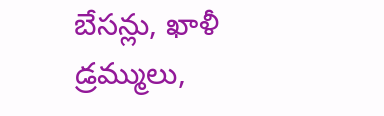బేసన్లు, ఖాళీ డ్రమ్ములు,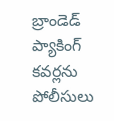బ్రాండెడ్ ప్యాకింగ్ కవర్లను పోలీసులు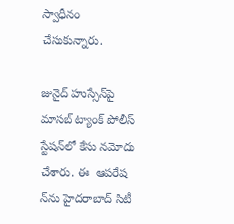స్వాధీనం చేసుకున్నారు.

జునైద్ హుస్సేన్‌పై మాసబ్ ట్యాంక్ పోలీస్ స్టేషన్‌లో కేసు నమోదు చేశారు. ఈ  ఆపరేష న్‌ను హైదరాబాద్ సిటీ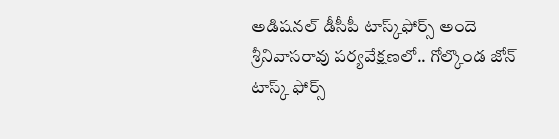అడిషనల్ డీసీపీ టాస్క్‌ఫోర్స్ అందె శ్రీనివాసరావు పర్యవేక్షణలో.. గోల్కొండ జోన్ టాస్క్ ఫోర్స్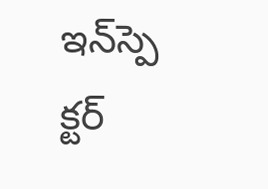ఇన్‌స్పె క్టర్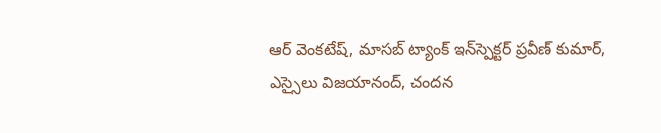ఆర్ వెంకటేష్, మాసబ్ ట్యాంక్ ఇన్‌స్పెక్టర్ ప్రవీణ్ కుమార్, ఎస్సైలు విజయానంద్, చందన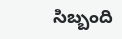సిబ్బంది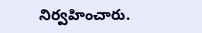నిర్వహించారు.